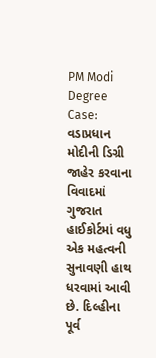PM Modi Degree Case: વડાપ્રધાન મોદીની ડિગ્રી જાહેર કરવાના વિવાદમાં ગુજરાત હાઈકોર્ટમાં વધુ એક મહત્વની સુનાવણી હાથ ધરવામાં આવી છે. દિલ્હીના પૂર્વ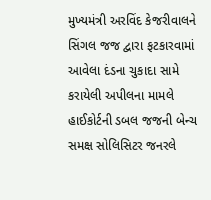મુખ્યમંત્રી અરવિંદ કેજરીવાલને સિંગલ જજ દ્વારા ફટકારવામાં આવેલા દંડના ચુકાદા સામે કરાયેલી અપીલના મામલે હાઈકોર્ટની ડબલ જજની બેન્ચ સમક્ષ સોલિસિટર જનરલે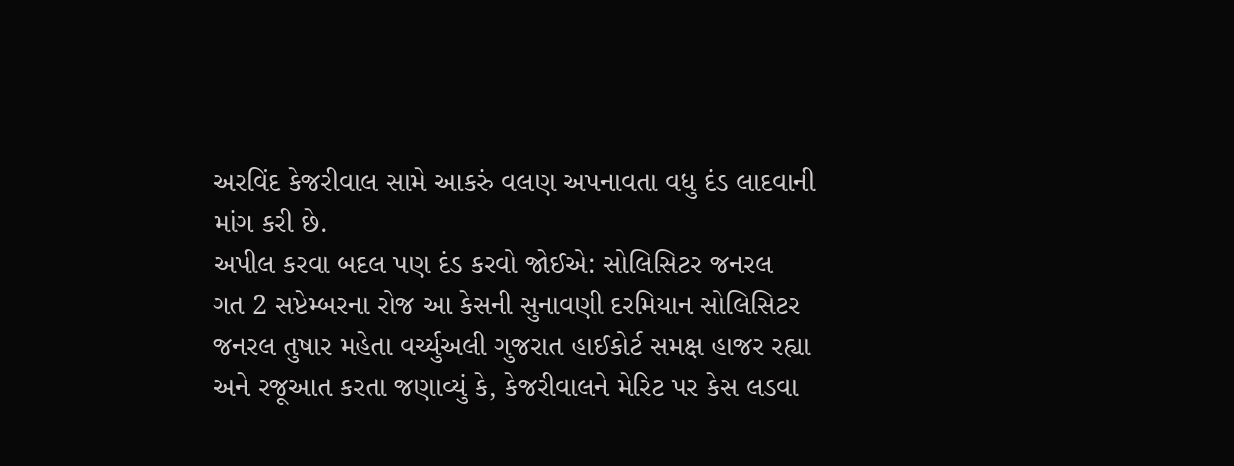અરવિંદ કેજરીવાલ સામે આકરું વલણ અપનાવતા વધુ દંડ લાદવાની માંગ કરી છે.
અપીલ કરવા બદલ પણ દંડ કરવો જોઈએ: સોલિસિટર જનરલ
ગત 2 સપ્ટેમ્બરના રોજ આ કેસની સુનાવણી દરમિયાન સોલિસિટર જનરલ તુષાર મહેતા વર્ચ્યુઅલી ગુજરાત હાઈકોર્ટ સમક્ષ હાજર રહ્યા અને રજૂઆત કરતા જણાવ્યું કે, કેજરીવાલને મેરિટ પર કેસ લડવા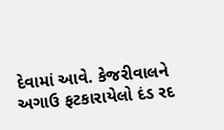દેવામાં આવે. કેજરીવાલને અગાઉ ફટકારાયેલો દંડ રદ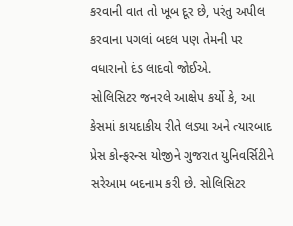કરવાની વાત તો ખૂબ દૂર છે, પરંતુ અપીલ કરવાના પગલાં બદલ પણ તેમની પર વધારાનો દંડ લાદવો જોઈએ.
સોલિસિટર જનરલે આક્ષેપ કર્યો કે, આ કેસમાં કાયદાકીય રીતે લડ્યા અને ત્યારબાદ પ્રેસ કોન્ફરન્સ યોજીને ગુજરાત યુનિવર્સિટીને સરેઆમ બદનામ કરી છે. સોલિસિટર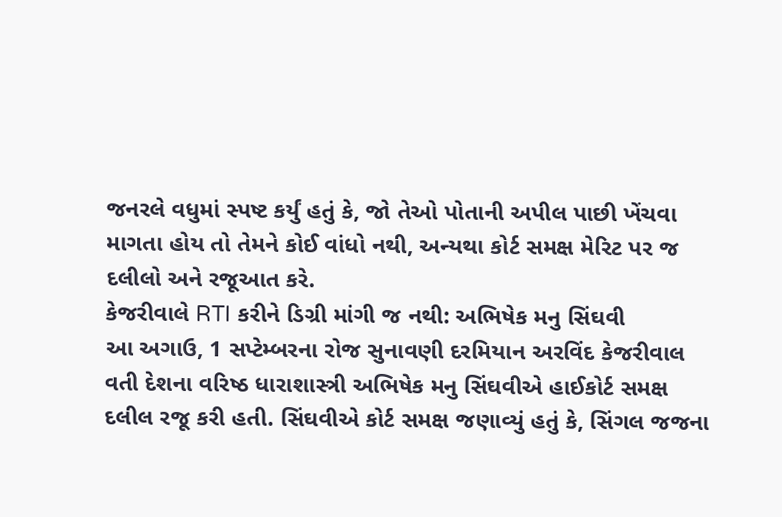જનરલે વધુમાં સ્પષ્ટ કર્યું હતું કે, જો તેઓ પોતાની અપીલ પાછી ખેંચવા માગતા હોય તો તેમને કોઈ વાંધો નથી, અન્યથા કોર્ટ સમક્ષ મેરિટ પર જ દલીલો અને રજૂઆત કરે.
કેજરીવાલે RTI કરીને ડિગ્રી માંગી જ નથી: અભિષેક મનુ સિંઘવી
આ અગાઉ, 1 સપ્ટેમ્બરના રોજ સુનાવણી દરમિયાન અરવિંદ કેજરીવાલ વતી દેશના વરિષ્ઠ ધારાશાસ્ત્રી અભિષેક મનુ સિંઘવીએ હાઈકોર્ટ સમક્ષ દલીલ રજૂ કરી હતી. સિંઘવીએ કોર્ટ સમક્ષ જણાવ્યું હતું કે, સિંગલ જજના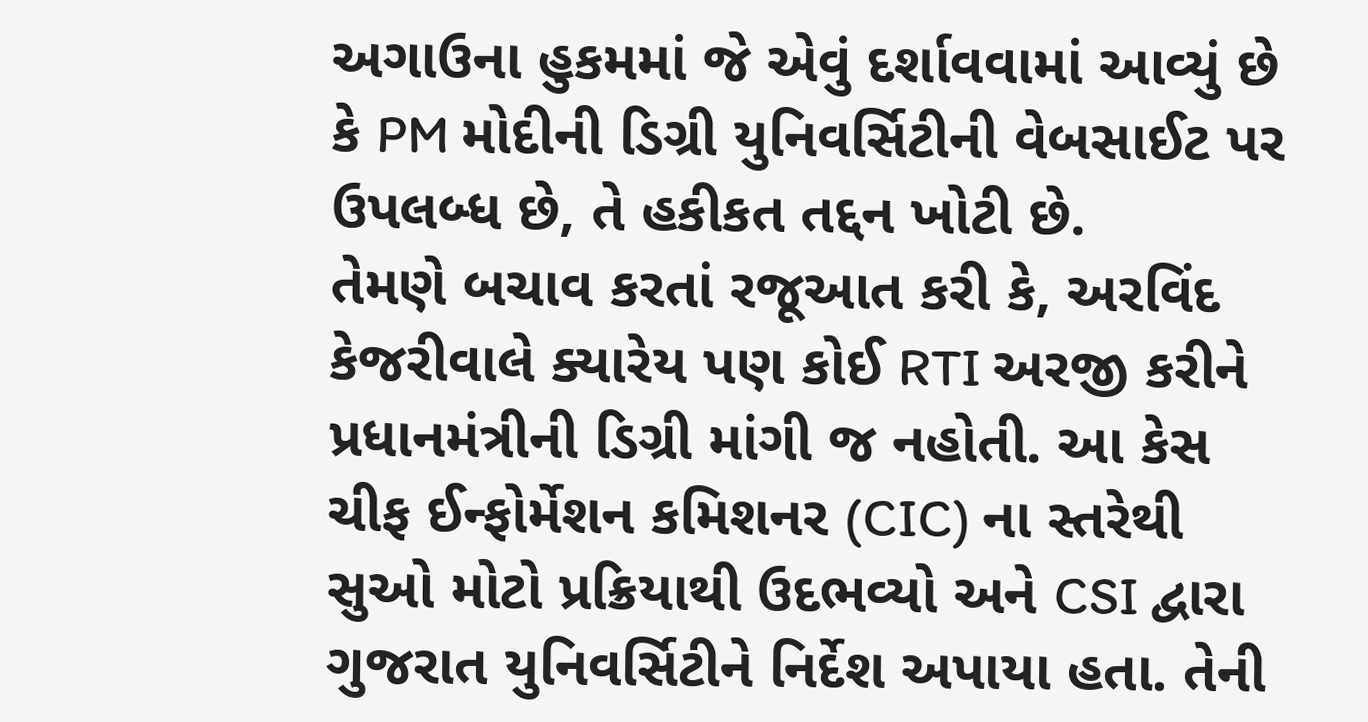અગાઉના હુકમમાં જે એવું દર્શાવવામાં આવ્યું છે કે PM મોદીની ડિગ્રી યુનિવર્સિટીની વેબસાઈટ પર ઉપલબ્ધ છે, તે હકીકત તદ્દન ખોટી છે.
તેમણે બચાવ કરતાં રજૂઆત કરી કે, અરવિંદ કેજરીવાલે ક્યારેય પણ કોઈ RTI અરજી કરીને પ્રધાનમંત્રીની ડિગ્રી માંગી જ નહોતી. આ કેસ ચીફ ઈન્ફોર્મેશન કમિશનર (CIC) ના સ્તરેથી સુઓ મોટો પ્રક્રિયાથી ઉદભવ્યો અને CSI દ્વારા ગુજરાત યુનિવર્સિટીને નિર્દેશ અપાયા હતા. તેની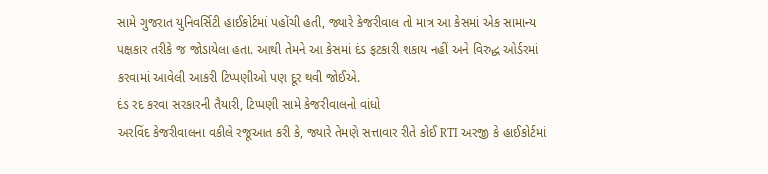સામે ગુજરાત યુનિવર્સિટી હાઈકોર્ટમાં પહોંચી હતી, જ્યારે કેજરીવાલ તો માત્ર આ કેસમાં એક સામાન્ય પક્ષકાર તરીકે જ જોડાયેલા હતા. આથી તેમને આ કેસમાં દંડ ફટકારી શકાય નહીં અને વિરુદ્ધ ઓર્ડરમાં કરવામાં આવેલી આકરી ટિપ્પણીઓ પણ દૂર થવી જોઈએ.
દંડ રદ કરવા સરકારની તૈયારી, ટિપ્પણી સામે કેજરીવાલનો વાંધો
અરવિંદ કેજરીવાલના વકીલે રજૂઆત કરી કે, જ્યારે તેમણે સત્તાવાર રીતે કોઈ RTI અરજી કે હાઈકોર્ટમાં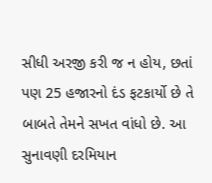સીધી અરજી કરી જ ન હોય, છતાં પણ 25 હજારનો દંડ ફટકાર્યો છે તે બાબતે તેમને સખત વાંધો છે. આ સુનાવણી દરમિયાન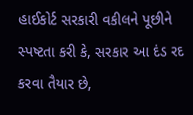હાઈકોર્ટ સરકારી વકીલને પૂછીને સ્પષ્ટતા કરી કે, સરકાર આ દંડ રદ કરવા તૈયાર છે,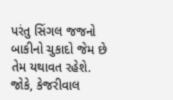પરંતુ સિંગલ જજનો બાકીનો ચુકાદો જેમ છે તેમ યથાવત રહેશે.
જોકે, કેજરીવાલ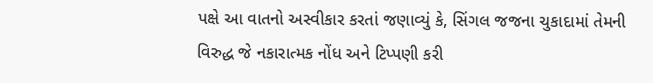પક્ષે આ વાતનો અસ્વીકાર કરતાં જણાવ્યું કે, સિંગલ જજના ચુકાદામાં તેમની વિરુદ્ધ જે નકારાત્મક નોંધ અને ટિપ્પણી કરી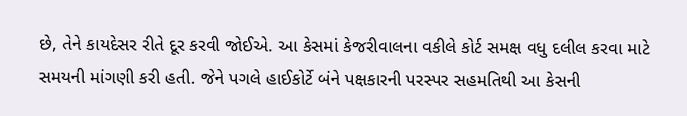છે, તેને કાયદેસર રીતે દૂર કરવી જોઈએ. આ કેસમાં કેજરીવાલના વકીલે કોર્ટ સમક્ષ વધુ દલીલ કરવા માટે સમયની માંગણી કરી હતી. જેને પગલે હાઈકોર્ટે બંને પક્ષકારની પરસ્પર સહમતિથી આ કેસની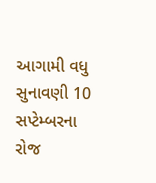આગામી વધુ સુનાવણી 10 સપ્ટેમ્બરના રોજ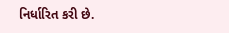નિર્ધારિત કરી છે.